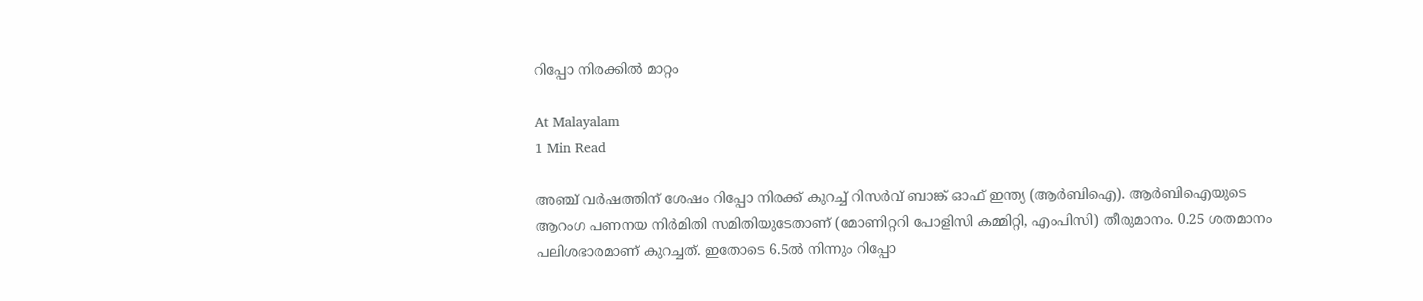റിപ്പോ നിരക്കിൽ മാറ്റം

At Malayalam
1 Min Read

അഞ്ച്‌ വർഷത്തിന്‌ ശേഷം റിപ്പോ നിരക്ക്‌ കുറച്ച്‌ റിസർവ്‌ ബാങ്ക്‌ ഓഫ്‌ ഇന്ത്യ (ആർബിഐ). ആർബിഐയുടെ ആറംഗ പണനയ നിർമിതി സമിതിയുടേതാണ്‌ (മോണിറ്ററി പോളിസി കമ്മിറ്റി, എംപിസി) തീരുമാനം. 0.25 ശതമാനം പലിശഭാരമാണ്‌ കുറച്ചത്‌. ഇതോടെ 6.5ൽ നിന്നും റിപ്പോ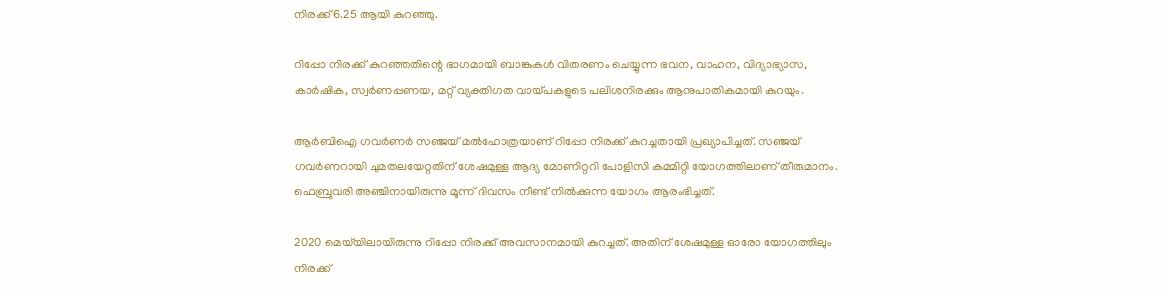നിരക്ക്‌ 6.25 ആയി കുറഞ്ഞു.

റിപ്പോ നിരക്ക്‌ കുറഞ്ഞതിന്റെ ഭാഗമായി ബാങ്കുകൾ വിതരണം ചെയ്യുന്ന ഭവന, വാഹന, വിദ്യാഭ്യാസ, കാർഷിക, സ്വർണപ്പണയ, മറ്റ് വ്യക്തിഗത വായ്പകളുടെ പലിശനിരക്കും ആനുപാതികമായി കുറയും.

ആർബിഐ ഗവർണർ സഞ്ജയ്‌ മൽഹോത്രയാണ്‌ റിപ്പോ നിരക്ക്‌ കുറച്ചതായി പ്രഖ്യാപിച്ചത്‌. സഞ്ജയ്‌ ഗവർണറായി ചുമതലയേറ്റതിന്‌ ശേഷമുള്ള ആദ്യ മോണിറ്ററി പോളിസി കമ്മിറ്റി യോഗത്തിലാണ്‌ തീരുമാനം. ഫെബ്രുവരി അഞ്ചിനായിരുന്നു മൂന്ന്‌ ദിവസം നീണ്ട്‌ നിൽക്കുന്ന യോഗം ആരംഭിച്ചത്‌.

2020 മെയ്‌യിലായിരുന്നു റിപ്പോ നിരക്ക്‌ അവസാനമായി കുറച്ചത്‌. അതിന്‌ ശേഷമുള്ള ഓരോ യോഗത്തിലും നിരക്ക്‌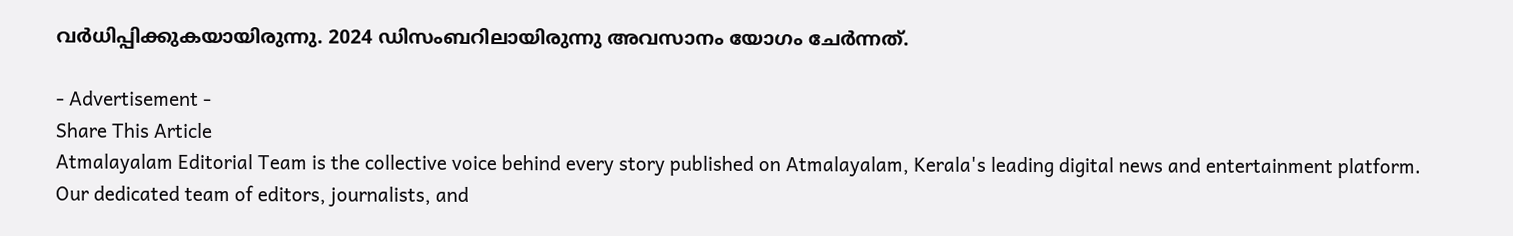വർധിപ്പിക്കുകയായിരുന്നു. 2024 ഡിസംബറിലായിരുന്നു അവസാനം യോഗം ചേർന്നത്‌.

- Advertisement -
Share This Article
Atmalayalam Editorial Team is the collective voice behind every story published on Atmalayalam, Kerala's leading digital news and entertainment platform. Our dedicated team of editors, journalists, and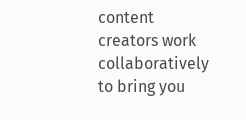content creators work collaboratively to bring you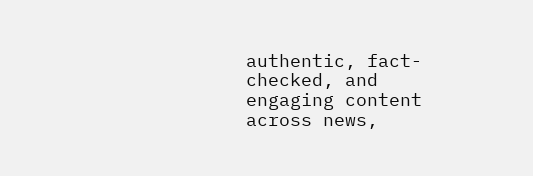authentic, fact-checked, and engaging content across news,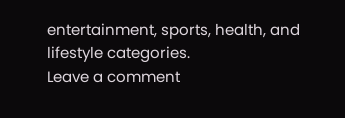entertainment, sports, health, and lifestyle categories.
Leave a comment